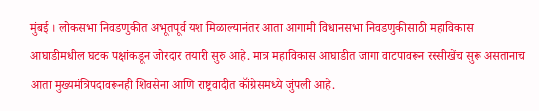मुंबई । लोकसभा निवडणुकीत अभूतपूर्व यश मिळाल्यानंतर आता आगामी विधानसभा निवडणुकीसाठी महाविकास आघाडीमधील घटक पक्षांकडून जोरदार तयारी सुरु आहे. मात्र महाविकास आघाडीत जागा वाटपावरून रस्सीखेंच सुरू असतानाच आता मुख्यमंत्रिपदावरूनही शिवसेना आणि राष्ट्रवादीत कॉंग्रेसमध्ये जुंपली आहे.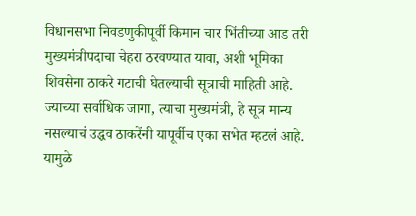विधानसभा निवडणुकीपूर्वी किमान चार भिंतीच्या आड तरी मुख्यमंत्रीपदाचा चेहरा ठरवण्यात यावा, अशी भूमिका शिवसेना ठाकरे गटाची घेतल्याची सूत्राची माहिती आहे. ज्याच्या सर्वाधिक जागा, त्याचा मुख्यमंत्री, हे सूत्र मान्य नसल्याचं उद्धव ठाकरेंनी यापूर्वीच एका सभेत म्हटलं आहे. यामुळे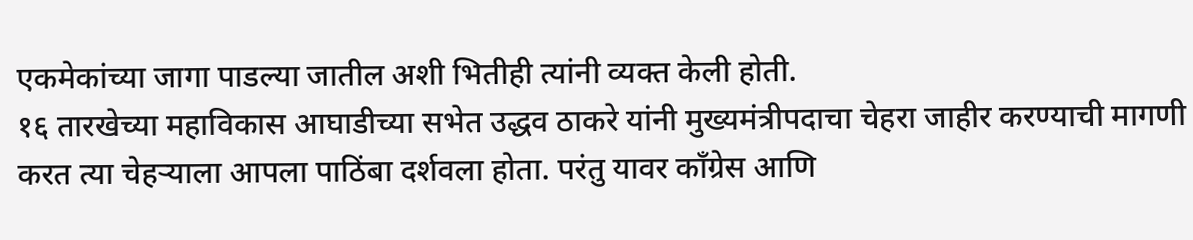एकमेकांच्या जागा पाडल्या जातील अशी भितीही त्यांनी व्यक्त केली होती.
१६ तारखेच्या महाविकास आघाडीच्या सभेत उद्धव ठाकरे यांनी मुख्यमंत्रीपदाचा चेहरा जाहीर करण्याची मागणी करत त्या चेहऱ्याला आपला पाठिंबा दर्शवला होता. परंतु यावर काँग्रेस आणि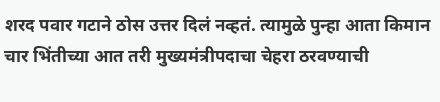शरद पवार गटाने ठोस उत्तर दिलं नव्हतं. त्यामुळे पुन्हा आता किमान चार भिंतीच्या आत तरी मुख्यमंत्रीपदाचा चेहरा ठरवण्याची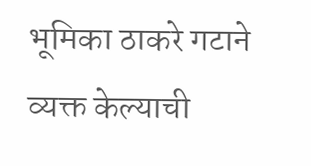भूमिका ठाकरे गटाने व्यक्त केल्याची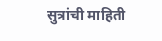सुत्रांची माहिती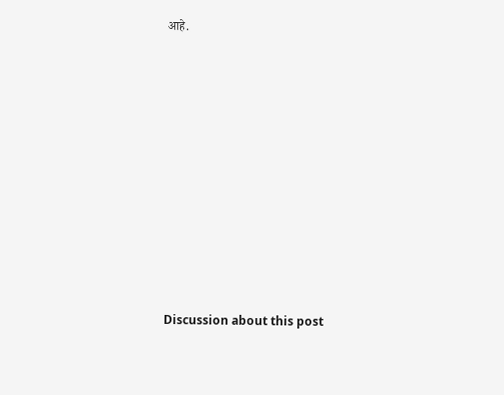आहे.















Discussion about this post